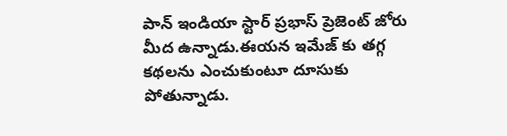పాన్ ఇండియా స్టార్ ప్రభాస్ ప్రెజెంట్ జోరు మీద ఉన్నాడు.ఈయన ఇమేజ్ కు తగ్గ కథలను ఎంచుకుంటూ దూసుకు పోతున్నాడు.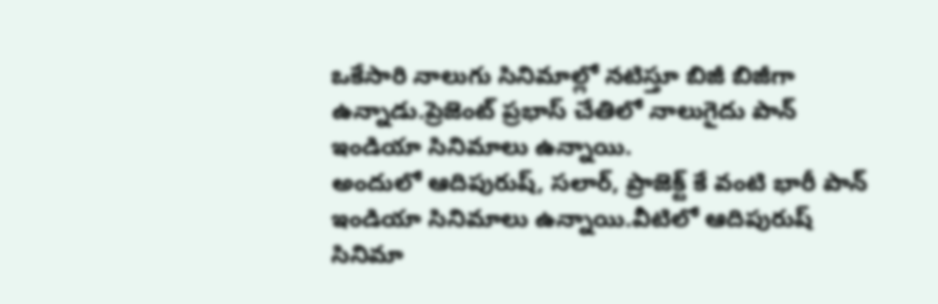ఒకేసారి నాలుగు సినిమాల్లో నటిస్తూ బిజీ బిజీగా ఉన్నాడు.ప్రెజెంట్ ప్రభాస్ చేతిలో నాలుగైదు పాన్ ఇండియా సినిమాలు ఉన్నాయి.
అందులో ఆదిపురుష్, సలార్, ప్రాజెక్ట్ కే వంటి భారీ పాన్ ఇండియా సినిమాలు ఉన్నాయి.వీటిలో ఆదిపురుష్ సినిమా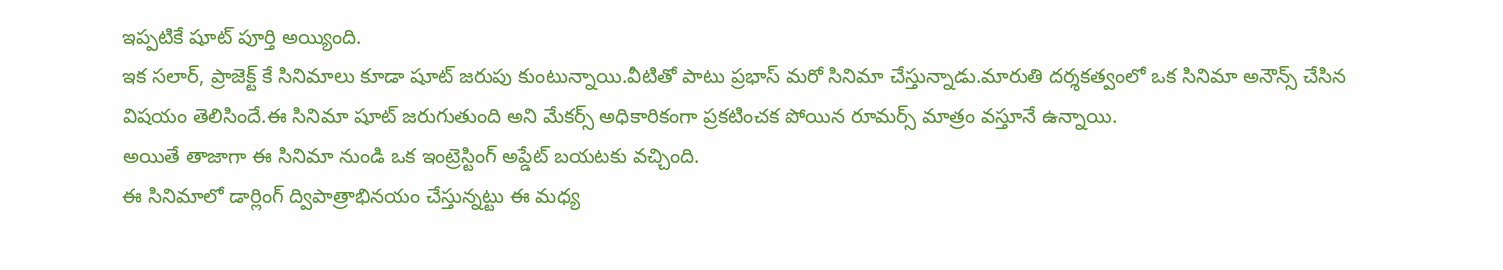ఇప్పటికే షూట్ పూర్తి అయ్యింది.
ఇక సలార్, ప్రాజెక్ట్ కే సినిమాలు కూడా షూట్ జరుపు కుంటున్నాయి.వీటితో పాటు ప్రభాస్ మరో సినిమా చేస్తున్నాడు.మారుతి దర్శకత్వంలో ఒక సినిమా అనౌన్స్ చేసిన విషయం తెలిసిందే.ఈ సినిమా షూట్ జరుగుతుంది అని మేకర్స్ అధికారికంగా ప్రకటించక పోయిన రూమర్స్ మాత్రం వస్తూనే ఉన్నాయి.
అయితే తాజాగా ఈ సినిమా నుండి ఒక ఇంట్రెస్టింగ్ అప్డేట్ బయటకు వచ్చింది.
ఈ సినిమాలో డార్లింగ్ ద్విపాత్రాభినయం చేస్తున్నట్టు ఈ మధ్య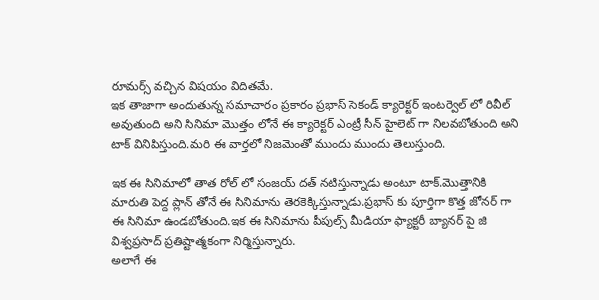రూమర్స్ వచ్చిన విషయం విదితమే.
ఇక తాజాగా అందుతున్న సమాచారం ప్రకారం ప్రభాస్ సెకండ్ క్యారెక్టర్ ఇంటర్వెల్ లో రివీల్ అవుతుంది అని సినిమా మొత్తం లోనే ఈ క్యారెక్టర్ ఎంట్రీ సీన్ హైలెట్ గా నిలవబోతుంది అని టాక్ వినిపిస్తుంది.మరి ఈ వార్తలో నిజమెంతో ముందు ముందు తెలుస్తుంది.

ఇక ఈ సినిమాలో తాత రోల్ లో సంజయ్ దత్ నటిస్తున్నాడు అంటూ టాక్.మొత్తానికి మారుతి పెద్ద ప్లాన్ తోనే ఈ సినిమాను తెరకెక్కిస్తున్నాడు.ప్రభాస్ కు పూర్తిగా కొత్త జోనర్ గా ఈ సినిమా ఉండబోతుంది.ఇక ఈ సినిమాను పీపుల్స్ మీడియా ఫ్యాక్టరీ బ్యానర్ పై జి విశ్వప్రసాద్ ప్రతిష్టాత్మకంగా నిర్మిస్తున్నారు.
అలాగే ఈ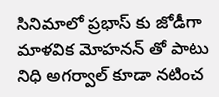సినిమాలో ప్రభాస్ కు జోడీగా మాళవిక మోహనన్ తో పాటు నిధి అగర్వాల్ కూడా నటించ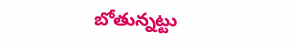బోతున్నట్టు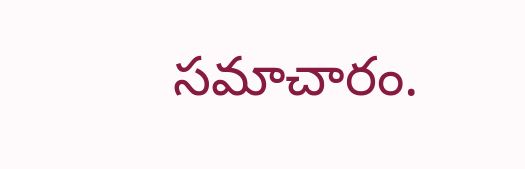సమాచారం.